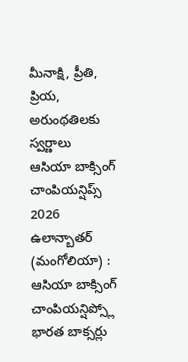మీనాక్షి, ప్రీతి, ప్రియ, అరుంథతిలకు స్వర్ణాలు
ఆసియా బాక్సింగ్ చాంపియన్షిప్స్ 2026
ఉలాన్బాతర్ (మంగోలియా) : ఆసియా బాక్సింగ్ చాంపియన్షిప్స్లో భారత బాక్సర్లు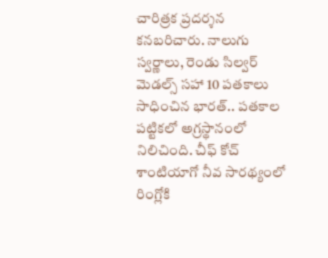చారిత్రక ప్రదర్శన కనబరిచారు. నాలుగు స్వర్ణాలు, రెండు సిల్వర్ మెడల్స్ సహా 10 పతకాలు సాధించిన భారత్.. పతకాల పట్టికలో అగ్రస్థానంలో నిలిచింది. చీఫ్ కోచ్ శాంటియాగో నీవ సారథ్యంలో రింగ్లోకి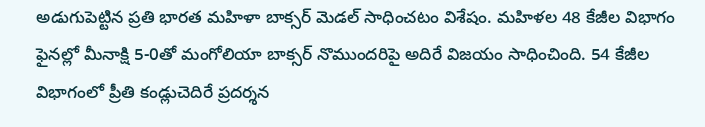అడుగుపెట్టిన ప్రతి భారత మహిళా బాక్సర్ మెడల్ సాధించటం విశేషం. మహిళల 48 కేజీల విభాగం ఫైనల్లో మీనాక్షి 5-0తో మంగోలియా బాక్సర్ నొముందరిపై అదిరే విజయం సాధించింది. 54 కేజీల విభాగంలో ప్రీతి కండ్లుచెదిరే ప్రదర్శన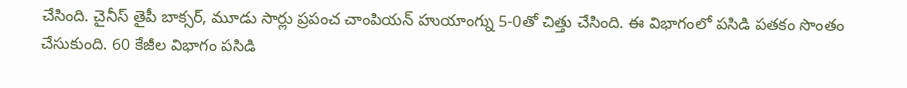చేసింది. చైనీస్ తైపీ బాక్సర్, మూడు సార్లు ప్రపంచ చాంపియన్ హుయాంగ్ను 5-0తో చిత్తు చేసింది. ఈ విభాగంలో పసిడి పతకం సొంతం చేసుకుంది. 60 కేజీల విభాగం పసిడి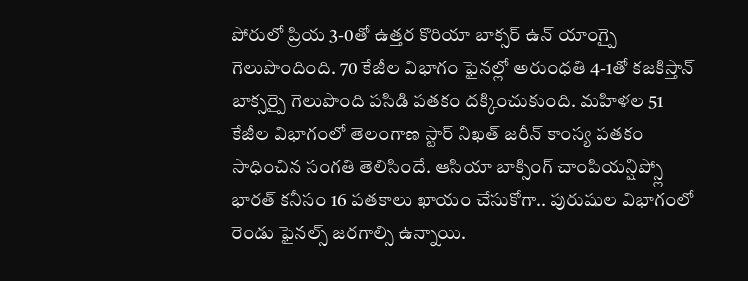పోరులో ప్రియ 3-0తో ఉత్తర కొరియా బాక్సర్ ఉన్ యాంగ్పై గెలుపొందింది. 70 కేజీల విభాగం ఫైనల్లో అరుంధతి 4-1తో కజకిస్తాన్ బాక్సర్పై గెలుపొంది పసిడి పతకం దక్కించుకుంది. మహిళల 51 కేజీల విభాగంలో తెలంగాణ స్టార్ నిఖత్ జరీన్ కాంస్య పతకం సాధించిన సంగతి తెలిసిందే. ఆసియా బాక్సింగ్ చాంపియన్షిప్స్లో భారత్ కనీసం 16 పతకాలు ఖాయం చేసుకోగా.. పురుషుల విభాగంలో రెండు ఫైనల్స్ జరగాల్సి ఉన్నాయి.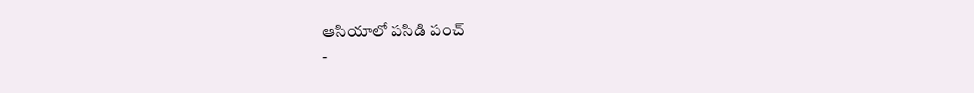ఆసియాలో పసిడి పంచ్
-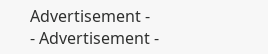Advertisement -
- Advertisement -